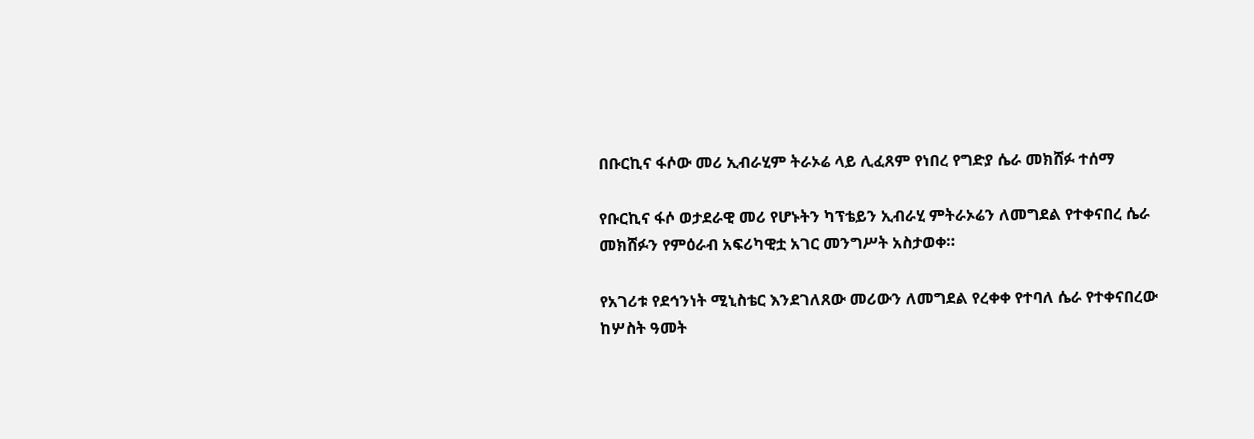በቡርኪና ፋሶው መሪ ኢብራሂም ትራኦሬ ላይ ሊፈጸም የነበረ የግድያ ሴራ መክሸፉ ተሰማ

የቡርኪና ፋሶ ወታደራዊ መሪ የሆኑትን ካፕቴይን ኢብራሂ ምትራኦሬን ለመግደል የተቀናበረ ሴራ መክሸፉን የምዕራብ አፍሪካዊቷ አገር መንግሥት አስታወቀ።

የአገሪቱ የደኅንነት ሚኒስቴር እንደገለጸው መሪውን ለመግደል የረቀቀ የተባለ ሴራ የተቀናበረው ከሦስት ዓመት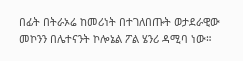በፊት በትራኦሬ ከመሪነት በተገለበጡት ወታደራዊው መኮንን በሌተናንት ኮሎኔል ፖል ሄንሪ ዳሚባ ነው።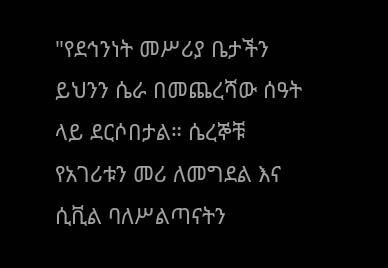"የደኅንነት መሥሪያ ቤታችን ይህንን ሴራ በመጨረሻው ሰዓት ላይ ደርሶበታል። ሴረኞቹ የአገሪቱን መሪ ለመግደል እና ሲቪል ባለሥልጣናትን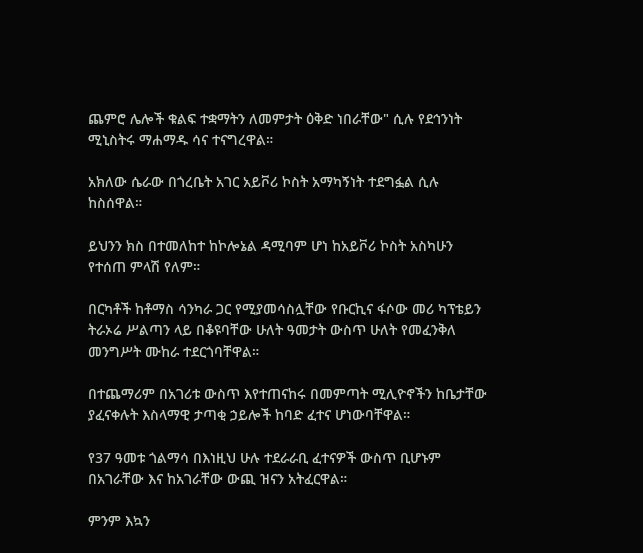ጨምሮ ሌሎች ቁልፍ ተቋማትን ለመምታት ዕቅድ ነበራቸው" ሲሉ የደኅንነት ሚኒስትሩ ማሐማዱ ሳና ተናግረዋል።

አክለው ሴራው በጎረቤት አገር አይቮሪ ኮስት አማካኝነት ተደግፏል ሲሉ ከስሰዋል።

ይህንን ክስ በተመለከተ ከኮሎኔል ዳሚባም ሆነ ከአይቮሪ ኮስት አስካሁን የተሰጠ ምላሽ የለም።

በርካቶች ከቶማስ ሳንካራ ጋር የሚያመሳስሏቸው የቡርኪና ፋሶው መሪ ካፕቴይን ትራኦሬ ሥልጣን ላይ በቆዩባቸው ሁለት ዓመታት ውስጥ ሁለት የመፈንቅለ መንግሥት ሙከራ ተደርጎባቸዋል።

በተጨማሪም በአገሪቱ ውስጥ እየተጠናከሩ በመምጣት ሚሊዮኖችን ከቤታቸው ያፈናቀሉት እስላማዊ ታጣቂ ኃይሎች ከባድ ፈተና ሆነውባቸዋል።

የ37 ዓመቱ ጎልማሳ በእነዚህ ሁሉ ተደራራቢ ፈተናዎች ውስጥ ቢሆኑም በአገራቸው እና ከአገራቸው ውጪ ዝናን አትፈርዋል።

ምንም እኳን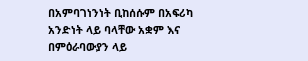በአምባገነንነት ቢከሰሱም በአፍሪካ አንድነት ላይ ባላቸው አቋም እና በምዕራባውያን ላይ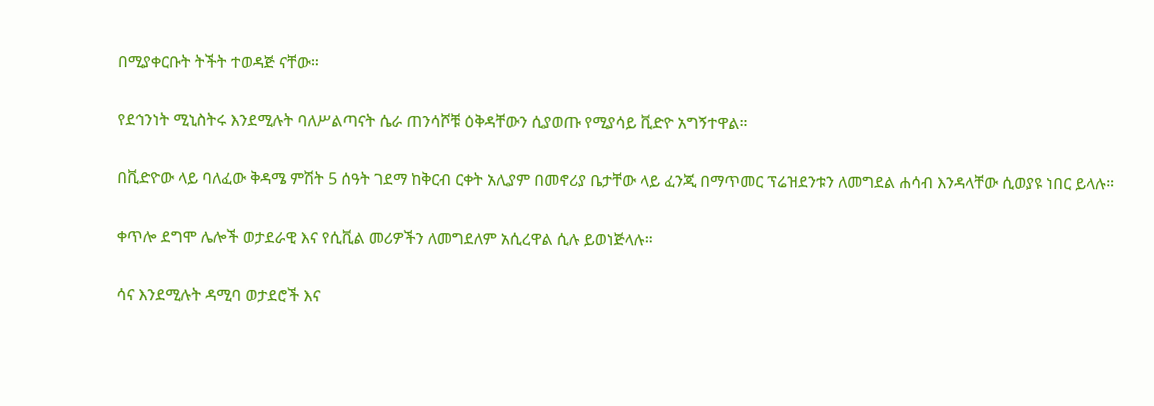በሚያቀርቡት ትችት ተወዳጅ ናቸው።

የደኅንነት ሚኒስትሩ እንደሚሉት ባለሥልጣናት ሴራ ጠንሳሾቹ ዕቅዳቸውን ሲያወጡ የሚያሳይ ቪድዮ አግኝተዋል።

በቪድዮው ላይ ባለፈው ቅዳሜ ምሽት 5 ሰዓት ገደማ ከቅርብ ርቀት አሊያም በመኖሪያ ቤታቸው ላይ ፈንጂ በማጥመር ፕሬዝደንቱን ለመግደል ሐሳብ እንዳላቸው ሲወያዩ ነበር ይላሉ።

ቀጥሎ ደግሞ ሌሎች ወታደራዊ እና የሲቪል መሪዎችን ለመግደለም አሲረዋል ሲሉ ይወነጅላሉ።

ሳና እንደሚሉት ዳሚባ ወታደሮች እና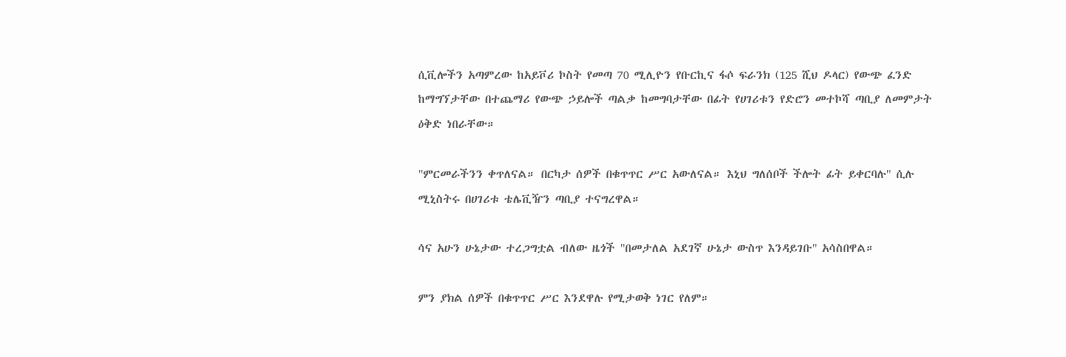ሲቪሎችን አጣምረው ከአይቮሪ ኮስት የመጣ 70 ሚሊዮን የቡርኪና ፋሶ ፍራንክ (125 ሺህ ዶላር) የውጭ ፈንድ ከማግኘታቸው በተጨማሪ የውጭ ኃይሎች ጣልቃ ከመግባታቸው በፊት የሀገሪቱን የድሮን መተኮሻ ጣቢያ ለመምታት ዕቅድ ነበራቸው።

"ምርመራችንን ቀጥለናል። በርካታ ሰዎች በቁጥጥር ሥር አውለናል። እኒህ ግለሰቦች ችሎት ፊት ይቀርባሉ" ሲሉ ሚኒስትሩ በሀገሪቱ ቴሌቪዥን ጣቢያ ተናግረዋል።

ሳና አሁን ሁኔታው ተረጋግቷል ብለው ዜጎች "በመታለል አደገኛ ሁኔታ ውስጥ እንዳይገቡ" አሳስበዋል።

ምን ያክል ሰዎች በቁጥጥር ሥር እንደዋሉ የሚታወቅ ነገር የለም።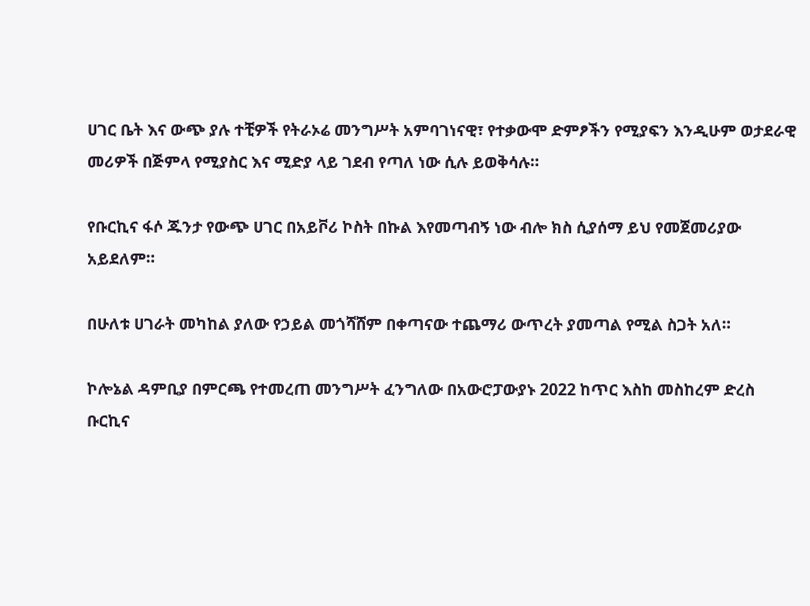ሀገር ቤት እና ውጭ ያሉ ተቺዎች የትራኦሬ መንግሥት አምባገነናዊ፣ የተቃውሞ ድምፆችን የሚያፍን እንዲሁም ወታደራዊ መሪዎች በጅምላ የሚያስር እና ሚድያ ላይ ገደብ የጣለ ነው ሲሉ ይወቅሳሉ።

የቡርኪና ፋሶ ጁንታ የውጭ ሀገር በአይቮሪ ኮስት በኩል እየመጣብኝ ነው ብሎ ክስ ሲያሰማ ይህ የመጀመሪያው አይደለም።

በሁለቱ ሀገራት መካከል ያለው የኃይል መጎሻሸም በቀጣናው ተጨማሪ ውጥረት ያመጣል የሚል ስጋት አለ።

ኮሎኔል ዳምቢያ በምርጫ የተመረጠ መንግሥት ፈንግለው በአውሮፓውያኑ 2022 ከጥር እስከ መስከረም ድረስ ቡርኪና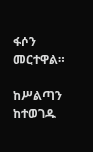ፋሶን መርተዋል።

ከሥልጣን ከተወገዱ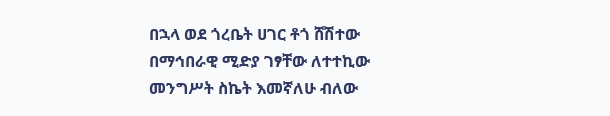በኋላ ወደ ጎረቤት ሀገር ቶጎ ሸሽተው በማኅበራዊ ሚድያ ገፃቸው ለተተኪው መንግሥት ስኬት እመኛለሁ ብለው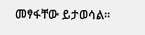መፃፋቸው ይታወሳል።